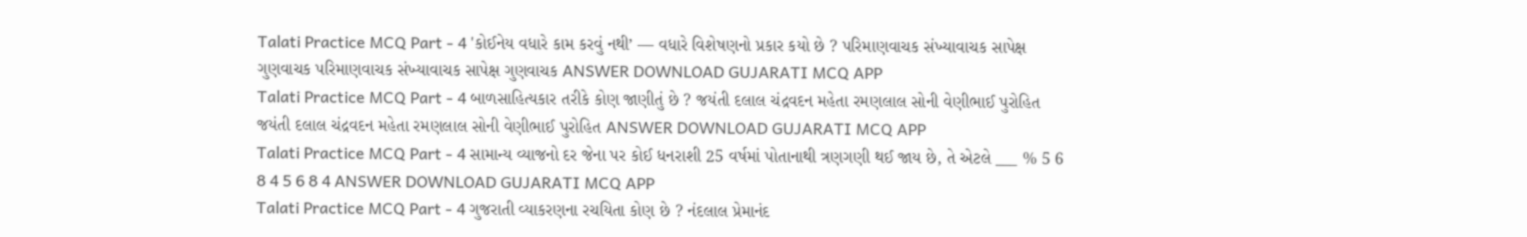Talati Practice MCQ Part - 4 'કોઈનેય વધારે કામ કરવું નથી’ — વધારે વિશેષણનો પ્રકાર કયો છે ? પરિમાણવાચક સંખ્યાવાચક સાપેક્ષ ગુણવાચક પરિમાણવાચક સંખ્યાવાચક સાપેક્ષ ગુણવાચક ANSWER DOWNLOAD GUJARATI MCQ APP
Talati Practice MCQ Part - 4 બાળસાહિત્યકાર તરીકે કોણ જાણીતું છે ? જયંતી દલાલ ચંદ્રવદન મહેતા રમણલાલ સોની વેણીભાઈ પુરોહિત જયંતી દલાલ ચંદ્રવદન મહેતા રમણલાલ સોની વેણીભાઈ પુરોહિત ANSWER DOWNLOAD GUJARATI MCQ APP
Talati Practice MCQ Part - 4 સામાન્ય વ્યાજનો દર જેના પર કોઈ ધનરાશી 25 વર્ષમાં પોતાનાથી ત્રણગણી થઈ જાય છે, તે એટલે ___ % 5 6 8 4 5 6 8 4 ANSWER DOWNLOAD GUJARATI MCQ APP
Talati Practice MCQ Part - 4 ગુજરાતી વ્યાકરણના રચયિતા કોણ છે ? નંદલાલ પ્રેમાનંદ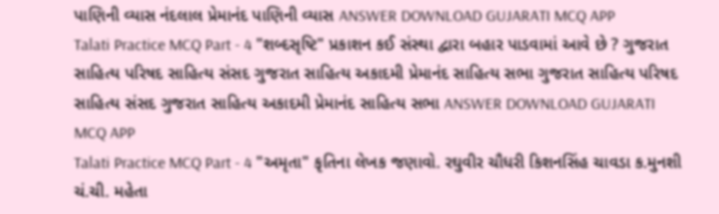પાણિની વ્યાસ નંદલાલ પ્રેમાનંદ પાણિની વ્યાસ ANSWER DOWNLOAD GUJARATI MCQ APP
Talati Practice MCQ Part - 4 "શબ્દસૃષ્ટિ" પ્રકાશન કઈ સંસ્થા દ્વારા બહાર પાડવામાં આવે છે ? ગુજરાત સાહિત્ય પરિષદ સાહિત્ય સંસદ ગુજરાત સાહિત્ય અકાદમી પ્રેમાનંદ સાહિત્ય સભા ગુજરાત સાહિત્ય પરિષદ સાહિત્ય સંસદ ગુજરાત સાહિત્ય અકાદમી પ્રેમાનંદ સાહિત્ય સભા ANSWER DOWNLOAD GUJARATI MCQ APP
Talati Practice MCQ Part - 4 "અમૃતા" કૃતિના લેખક જણાવો. રઘુવીર ચૌધરી કિશનસિંહ ચાવડા ક.મુનશી ચં.ચી. મહેતા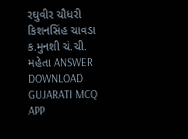રઘુવીર ચૌધરી કિશનસિંહ ચાવડા ક.મુનશી ચં.ચી. મહેતા ANSWER DOWNLOAD GUJARATI MCQ APP